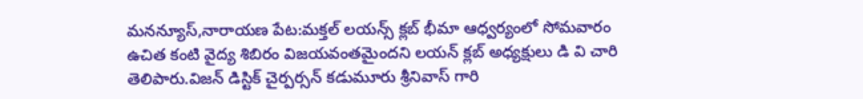మనన్యూస్,నారాయణ పేట:మక్తల్ లయన్స్ క్లబ్ భీమా ఆధ్వర్యంలో సోమవారం ఉచిత కంటి వైద్య శిబిరం విజయవంతమైందని లయన్ క్లబ్ అధ్యక్షులు డి వి చారి తెలిపారు.విజన్ డిస్టిక్ చైర్పర్సన్ కడుమూరు శ్రీనివాస్ గారి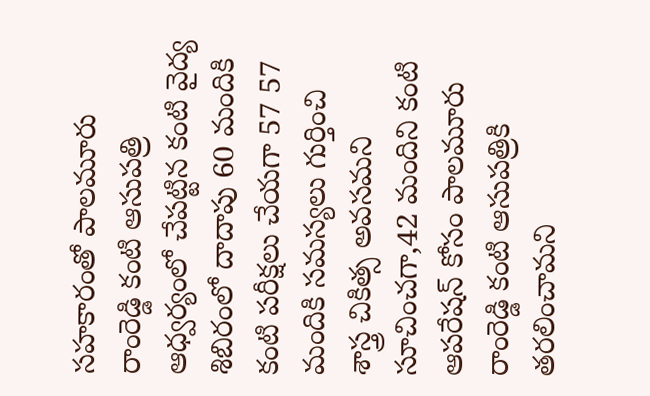సహకారంతో పాలమూరు రాంరెడ్డి కంటి ఆసుపత్రి ఆధ్వర్యంలో చేపట్టిన కంటి వైద్య శిబిరంలో దాదాపు 60 మందికి కంటి పరీక్షలు చేయగా 57 57 మందికి సమస్యలు గుర్తించి శాస్త్ర చికిత్స అవసమని సూచించగా,42 మందిని కంటి ఆపరేషన్ కోసం పాలమూరు రాంరెడ్డి కంటి ఆసుపత్రికి తరలించామని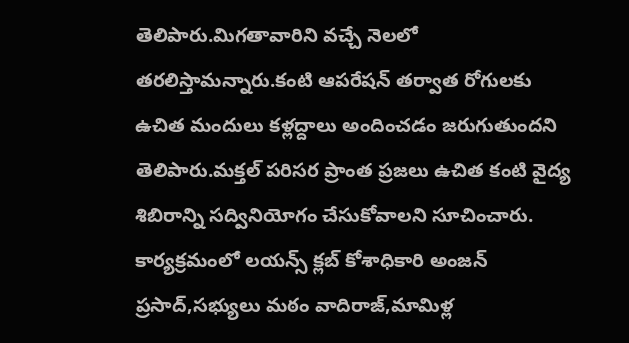తెలిపారు.మిగతావారిని వచ్చే నెలలో తరలిస్తామన్నారు.కంటి ఆపరేషన్ తర్వాత రోగులకు ఉచిత మందులు కళ్లద్దాలు అందించడం జరుగుతుందని తెలిపారు.మక్తల్ పరిసర ప్రాంత ప్రజలు ఉచిత కంటి వైద్య శిబిరాన్ని సద్వినియోగం చేసుకోవాలని సూచించారు. కార్యక్రమంలో లయన్స్ క్లబ్ కోశాధికారి అంజన్ ప్రసాద్,సభ్యులు మఠం వాదిరాజ్,మామిళ్ల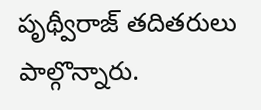పృథ్వీరాజ్ తదితరులు పాల్గొన్నారు.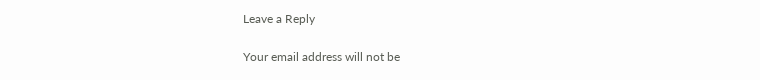Leave a Reply

Your email address will not be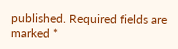published. Required fields are marked *